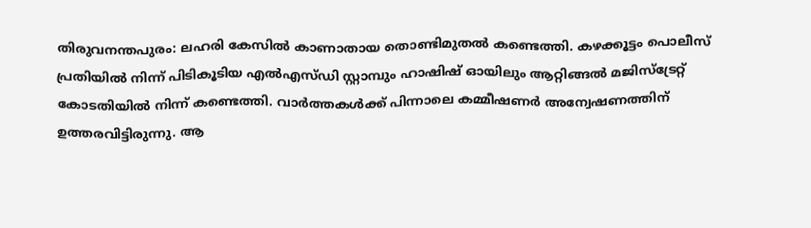തിരുവനന്തപുരം: ലഹരി കേസിൽ കാണാതായ തൊണ്ടിമുതൽ കണ്ടെത്തി. കഴക്കൂട്ടം പൊലീസ് പ്രതിയിൽ നിന്ന് പിടികൂടിയ എൽഎസ്ഡി സ്റ്റാമ്പും ഹാഷിഷ് ഓയിലും ആറ്റിങ്ങൽ മജിസ്ട്രേറ്റ് കോടതിയിൽ നിന്ന് കണ്ടെത്തി. വാർത്തകൾക്ക് പിന്നാലെ കമ്മീഷണർ അന്വേഷണത്തിന് ഉത്തരവിട്ടിരുന്നു. ആ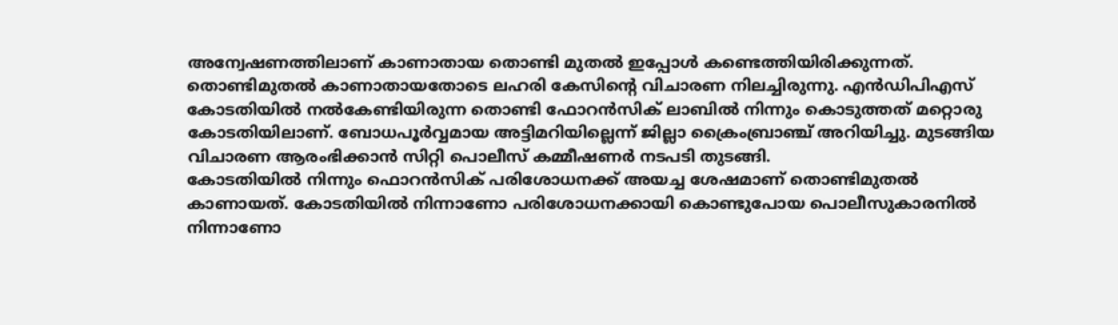അന്വേഷണത്തിലാണ് കാണാതായ തൊണ്ടി മുതൽ ഇപ്പോൾ കണ്ടെത്തിയിരിക്കുന്നത്. തൊണ്ടിമുതൽ കാണാതായതോടെ ലഹരി കേസിൻ്റെ വിചാരണ നിലച്ചിരുന്നു. എൻഡിപിഎസ് കോടതിയിൽ നൽകേണ്ടിയിരുന്ന തൊണ്ടി ഫോറൻസിക് ലാബിൽ നിന്നും കൊടുത്തത് മറ്റൊരു കോടതിയിലാണ്. ബോധപൂർവ്വമായ അട്ടിമറിയില്ലെന്ന് ജില്ലാ ക്രൈംബ്രാഞ്ച് അറിയിച്ചു. മുടങ്ങിയ വിചാരണ ആരംഭിക്കാൻ സിറ്റി പൊലീസ് കമ്മീഷണർ നടപടി തുടങ്ങി.
കോടതിയിൽ നിന്നും ഫൊറൻസിക് പരിശോധനക്ക് അയച്ച ശേഷമാണ് തൊണ്ടിമുതൽ കാണായത്. കോടതിയിൽ നിന്നാണോ പരിശോധനക്കായി കൊണ്ടുപോയ പൊലീസുകാരനിൽ നിന്നാണോ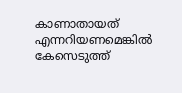കാണാതായത് എന്നറിയണമെങ്കിൽ കേസെടുത്ത്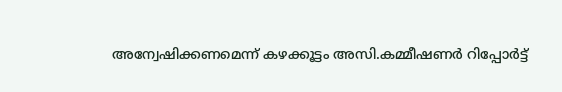അന്വേഷിക്കണമെന്ന് കഴക്കൂട്ടം അസി.കമ്മീഷണർ റിപ്പോർട്ട്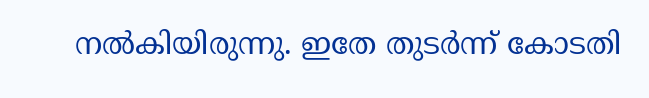നൽകിയിരുന്നു. ഇതേ തുടർന്ന് കോടതി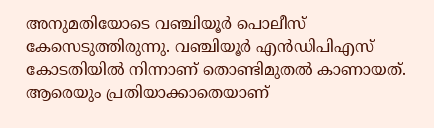അനുമതിയോടെ വഞ്ചിയൂർ പൊലീസ് കേസെടുത്തിരുന്നു. വഞ്ചിയൂർ എൻഡിപിഎസ് കോടതിയിൽ നിന്നാണ് തൊണ്ടിമുതൽ കാണായത്. ആരെയും പ്രതിയാക്കാതെയാണ്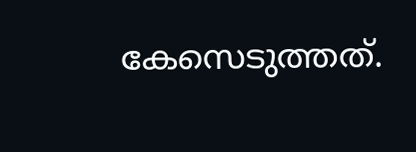കേസെടുത്തത്.